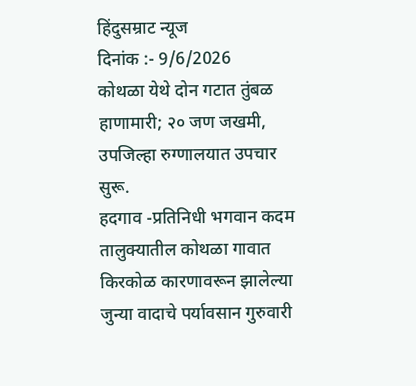हिंदुसम्राट न्यूज
दिनांक :- 9/6/2026
कोथळा येथे दोन गटात तुंबळ हाणामारी; २० जण जखमी, उपजिल्हा रुग्णालयात उपचार सुरू.
हदगाव -प्रतिनिधी भगवान कदम
तालुक्यातील कोथळा गावात किरकोळ कारणावरून झालेल्या जुन्या वादाचे पर्यावसान गुरुवारी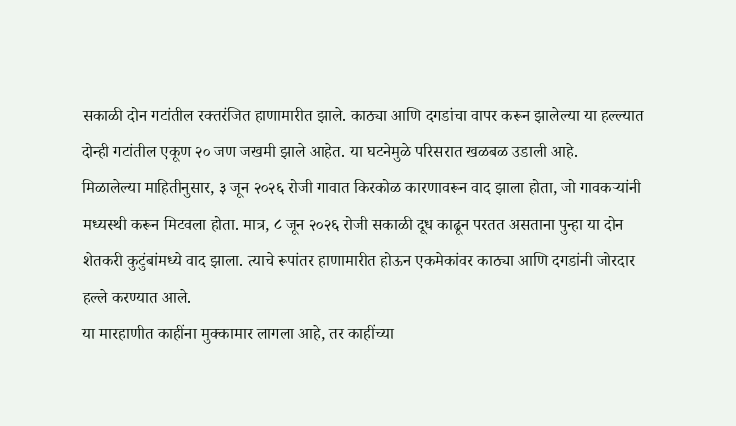सकाळी दोन गटांतील रक्तरंजित हाणामारीत झाले. काठ्या आणि दगडांचा वापर करून झालेल्या या हल्ल्यात दोन्ही गटांतील एकूण २० जण जखमी झाले आहेत. या घटनेमुळे परिसरात खळबळ उडाली आहे.
मिळालेल्या माहितीनुसार, ३ जून २०२६ रोजी गावात किरकोळ कारणावरून वाद झाला होता, जो गावकऱ्यांनी मध्यस्थी करून मिटवला होता. मात्र, ८ जून २०२६ रोजी सकाळी दूध काढून परतत असताना पुन्हा या दोन शेतकरी कुटुंबांमध्ये वाद झाला. त्याचे रूपांतर हाणामारीत होऊन एकमेकांवर काठ्या आणि दगडांनी जोरदार हल्ले करण्यात आले.
या मारहाणीत काहींना मुक्कामार लागला आहे, तर काहींच्या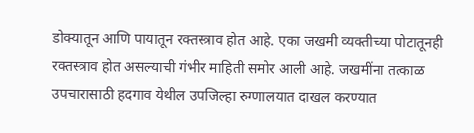डोक्यातून आणि पायातून रक्तस्त्राव होत आहे. एका जखमी व्यक्तीच्या पोटातूनही रक्तस्त्राव होत असल्याची गंभीर माहिती समोर आली आहे. जखमींना तत्काळ उपचारासाठी हदगाव येथील उपजिल्हा रुग्णालयात दाखल करण्यात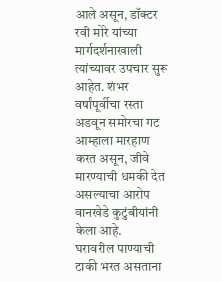आले असून, डॉक्टर रवी मोरे यांच्या मार्गदर्शनाखाली त्यांच्यावर उपचार सुरू आहेत. शंभर वर्षांपूर्वीचा रस्ता अडवून समोरचा गट आम्हाला मारहाण करत असून, जीवे मारण्याची धमकी देत असल्याचा आरोप वानखेडे कुटुंबीयांनी केला आहे.
घरावरील पाण्याची टाकी भरत असताना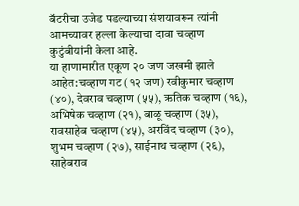बॅटरीचा उजेड पडल्याच्या संशयावरून त्यांनी आमच्यावर हल्ला केल्याचा दावा चव्हाण कुटुंबीयांनी केला आहे.
या हाणामारीत एकूण २० जण जखमी झाले आहेत:चव्हाण गट (१२ जण) रवीकुमार चव्हाण (४०), देवराव चव्हाण (५५), ऋतिक चव्हाण (१६), अभिषेक चव्हाण (२१), बाळू चव्हाण (३५), रावसाहेब चव्हाण (४५), अरविंद चव्हाण (३०), शुभम चव्हाण (२७), साईनाथ चव्हाण (२६), साहेबराव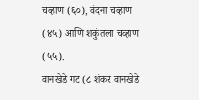चव्हाण (६०), वंदना चव्हाण (४५) आणि शकुंतला चव्हाण (५५).
वानखेडे गट (८ शंकर वानखेडे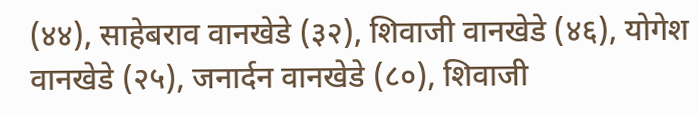(४४), साहेबराव वानखेडे (३२), शिवाजी वानखेडे (४६), योगेश वानखेडे (२५), जनार्दन वानखेडे (८०), शिवाजी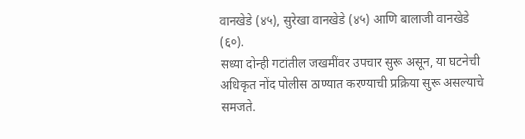वानखेडे (४५), सुरेखा वानखेडे (४५) आणि बालाजी वानखेडे (६०).
सध्या दोन्ही गटांतील जखमींवर उपचार सुरू असून, या घटनेची अधिकृत नोंद पोलीस ठाण्यात करण्याची प्रक्रिया सुरू असल्याचे समजते.